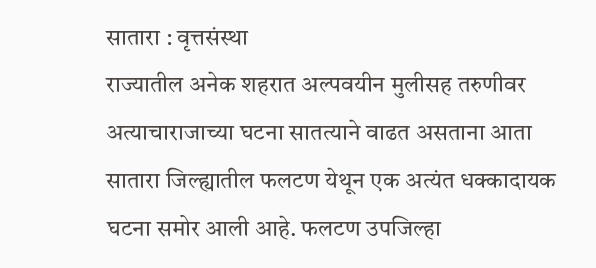सातारा : वृत्तसंस्था
राज्यातील अनेक शहरात अल्पवयीन मुलीसह तरुणीवर अत्याचाराजाच्या घटना सातत्याने वाढत असताना आता सातारा जिल्ह्यातील फलटण येथून एक अत्यंत धक्कादायक घटना समोर आली आहे. फलटण उपजिल्हा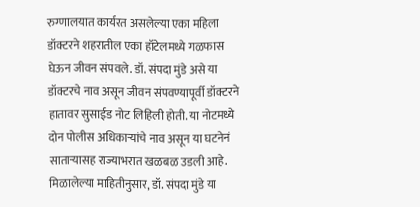रुग्णालयात कार्यरत असलेल्या एका महिला डॉक्टरने शहरातील एका हॉटेलमध्ये गळफास घेऊन जीवन संपवले. डॉ. संपदा मुंडे असे या डॉक्टरचे नाव असून जीवन संपवण्यापूर्वी डॉक्टरने हातावर सुसाईड नोट लिहिली होती. या नोटमध्ये दोन पोलीस अधिकाऱ्यांचे नाव असून या घटनेनं साताऱ्यासह राज्याभरात खळबळ उडली आहे.
मिळालेल्या माहितीनुसार, डॉ. संपदा मुंडे या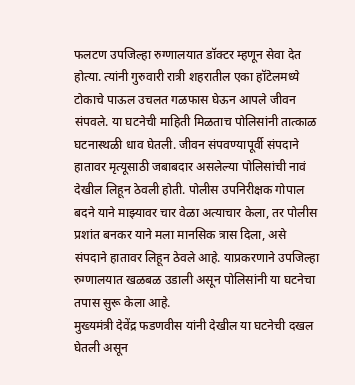फलटण उपजिल्हा रुग्णालयात डॉक्टर म्हणून सेवा देत होत्या. त्यांनी गुरुवारी रात्री शहरातील एका हॉटेलमध्ये टोकाचे पाऊल उचलत गळफास घेऊन आपले जीवन संपवले. या घटनेची माहिती मिळताच पोलिसांनी तात्काळ घटनास्थळी धाव घेतली. जीवन संपवण्यापूर्वी संपदाने हातावर मृत्यूसाठी जबाबदार असलेल्या पोलिसांची नावं देखील लिहून ठेवली होती. पोलीस उपनिरीक्षक गोपाल बदने याने माझ्यावर चार वेळा अत्याचार केला, तर पोलीस प्रशांत बनकर याने मला मानसिक त्रास दिला, असे संपदाने हातावर लिहून ठेवले आहे. याप्रकरणाने उपजिल्हा रुग्णालयात खळबळ उडाली असून पोलिसांनी या घटनेचा तपास सुरू केला आहे.
मुख्यमंत्री देवेंद्र फडणवीस यांनी देखील या घटनेची दखल घेतली असून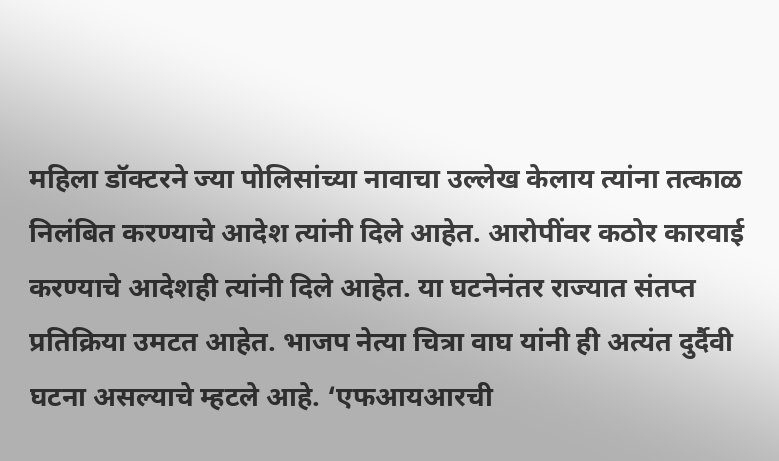महिला डॉक्टरने ज्या पोलिसांच्या नावाचा उल्लेख केलाय त्यांना तत्काळ निलंबित करण्याचे आदेश त्यांनी दिले आहेत. आरोपींवर कठोर कारवाई करण्याचे आदेशही त्यांनी दिले आहेत. या घटनेनंतर राज्यात संतप्त प्रतिक्रिया उमटत आहेत. भाजप नेत्या चित्रा वाघ यांनी ही अत्यंत दुर्दैवी घटना असल्याचे म्हटले आहे. ‘एफआयआरची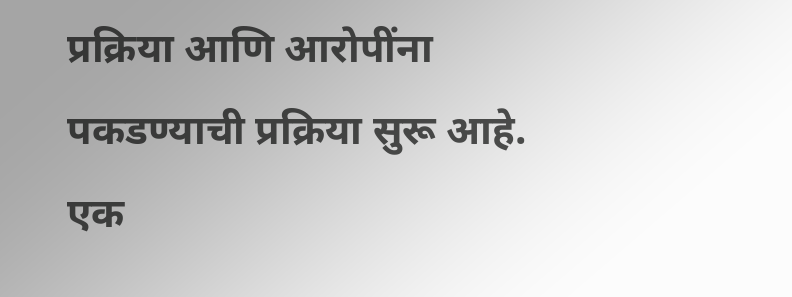प्रक्रिया आणि आरोपींना पकडण्याची प्रक्रिया सुरू आहे. एक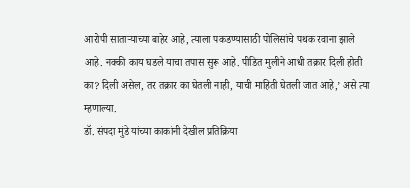आरोपी साताऱ्याच्या बाहेर आहे, त्याला पकडण्यासाठी पोलिसांचे पथक रवाना झाले आहे. नक्की काय घडले याचा तपास सुरू आहे. पीडित मुलीने आधी तक्रार दिली होती का? दिली असेल, तर तक्रार का घेतली नाही, याची माहिती घेतली जात आहे,’ असे त्या म्हणाल्या.
डॉ. संपदा मुंडे यांच्या काकांनी देखील प्रतिक्रिया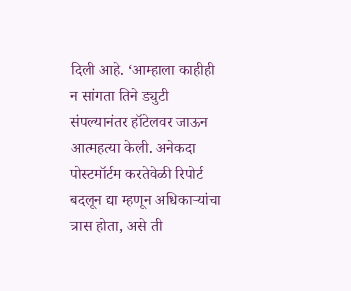दिली आहे. ‘आम्हाला काहीही न सांगता तिने ड्युटी संपल्यानंतर हॉटेलवर जाऊन आत्महत्या केली. अनेकदा पोस्टमॉर्टम करतेवेळी रिपोर्ट बदलून द्या म्हणून अधिकाऱ्यांचा त्रास होता, असे ती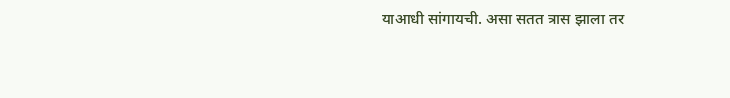याआधी सांगायची. असा सतत त्रास झाला तर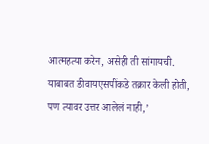आत्महत्या करेन, असेही ती सांगायची. याबाबत डीवायएसपींकडे तक्रार केली होती, पण त्यावर उत्तर आलेलं नाही,’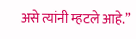असे त्यांनी म्हटले आहे.”